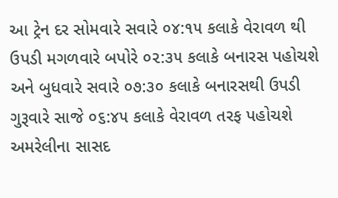આ ટ્રેન દર સોમવારે સવારે ૦૪:૧૫ કલાકે વેરાવળ થી ઉપડી મગળવારે બપોરે ૦૨:૩૫ કલાકે બનારસ પહોચશે અને બુધવારે સવારે ૦૭:૩૦ કલાકે બનારસથી ઉપડી ગુરૂવારે સાજે ૦૬:૪૫ કલાકે વેરાવળ તરફ પહોચશે અમરેલીના સાસદ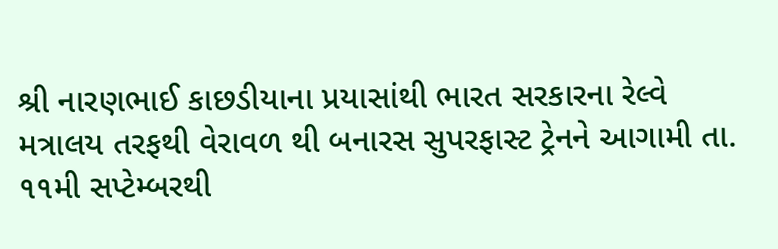શ્રી નારણભાઈ કાછડીયાના પ્રયાસાંથી ભારત સરકારના રેલ્વે મત્રાલય તરફથી વેરાવળ થી બનારસ સુપરફાસ્ટ ટ્રેનને આગામી તા. ૧૧મી સપ્ટેમ્બરથી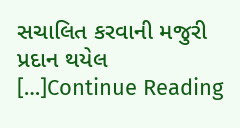સચાલિત કરવાની મજુરી પ્રદાન થયેલ […]Continue Reading